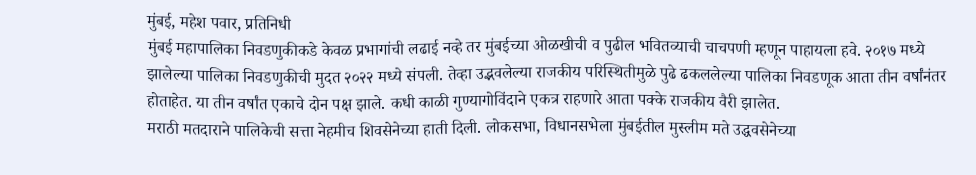मुंबई, महेश पवार, प्रतिनिधी
मुंबई महापालिका निवडणुकीकडे केवळ प्रभागांची लढाई नव्हे तर मुंबईच्या ओळखीची व पुढील भवितव्याची चाचपणी म्हणून पाहायला हवे. २०१७ मध्ये झालेल्या पालिका निवडणुकीची मुदत २०२२ मध्ये संपली. तेव्हा उद्भवलेल्या राजकीय परिस्थितीमुळे पुढे ढकललेल्या पालिका निवडणूक आता तीन वर्षांनंतर होताहेत. या तीन वर्षांत एकाचे दोन पक्ष झाले. कधी काळी गुण्यागोविंदाने एकत्र राहणारे आता पक्के राजकीय वैरी झालेत.
मराठी मतदाराने पालिकेची सत्ता नेहमीच शिवसेनेच्या हाती दिली. लोकसभा, विधानसभेला मुंबईतील मुस्लीम मते उद्धवसेनेच्या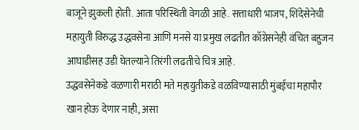बाजूने झुकली होती. आता परिस्थिती वेगळी आहे. सत्ताधारी भाजप, शिंदेसेनेची महायुती विरुद्ध उद्धवसेना आणि मनसे या प्रमुख लढतीत काँग्रेसनेही वंचित बहुजन आघाडीसह उडी घेतल्याने तिरंगी लढतीचे चित्र आहे.
उद्धवसेनेकडे वळणारी मराठी मते महायुतीकडे वळविण्यासाठी मुंबईचा महापौर खान होऊ देणार नाही, असा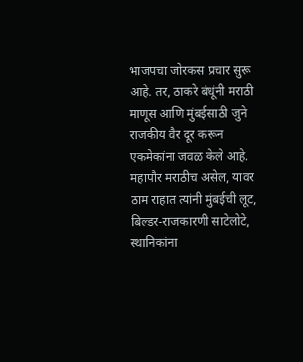भाजपचा जोरकस प्रचार सुरू आहे. तर, ठाकरे बंधूंनी मराठी माणूस आणि मुंबईसाठी जुने राजकीय वैर दूर करून एकमेकांना जवळ केले आहे. महापौर मराठीच असेल, यावर ठाम राहात त्यांनी मुंबईची लूट, बिल्डर-राजकारणी साटेलोटे, स्थानिकांना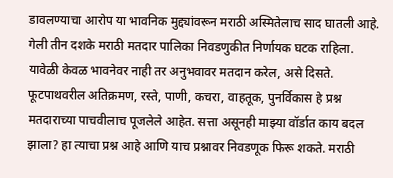डावलण्याचा आरोप या भावनिक मुद्द्यांवरून मराठी अस्मितेलाच साद घातली आहे.
गेली तीन दशके मराठी मतदार पालिका निवडणुकीत निर्णायक घटक राहिला. यावेळी केवळ भावनेवर नाही तर अनुभवावर मतदान करेल, असे दिसते. फूटपाथवरील अतिक्रमण, रस्ते, पाणी, कचरा, वाहतूक, पुनर्विकास हे प्रश्न मतदाराच्या पाचवीलाच पूजलेले आहेत. सत्ता असूनही माझ्या वॉर्डात काय बदल झाला? हा त्याचा प्रश्न आहे आणि याच प्रश्नावर निवडणूक फिरू शकते. मराठी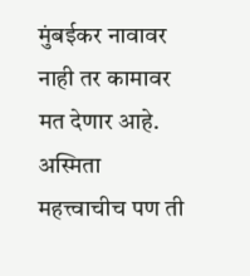मुंबईकर नावावर नाही तर कामावर मत देणार आहे. अस्मिता महत्त्वाचीच पण ती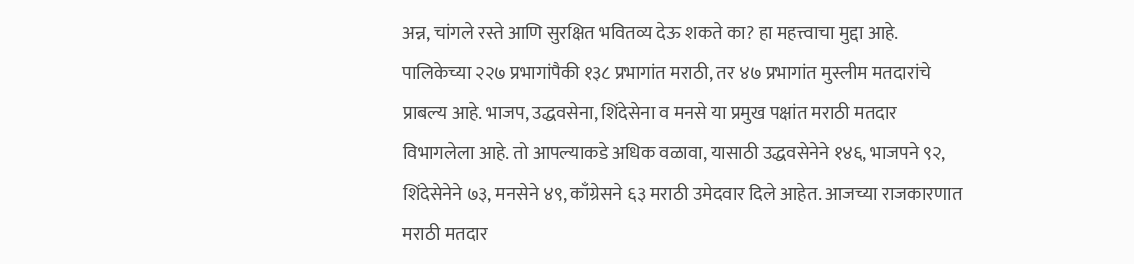अन्न, चांगले रस्ते आणि सुरक्षित भवितव्य देऊ शकते का? हा महत्त्वाचा मुद्दा आहे.
पालिकेच्या २२७ प्रभागांपैकी १३८ प्रभागांत मराठी, तर ४७ प्रभागांत मुस्लीम मतदारांचे प्राबल्य आहे. भाजप, उद्धवसेना, शिंदेसेना व मनसे या प्रमुख पक्षांत मराठी मतदार विभागलेला आहे. तो आपल्याकडे अधिक वळावा, यासाठी उद्धवसेनेने १४६, भाजपने ९२, शिंदेसेनेने ७३, मनसेने ४९, काँग्रेसने ६३ मराठी उमेदवार दिले आहेत. आजच्या राजकारणात मराठी मतदार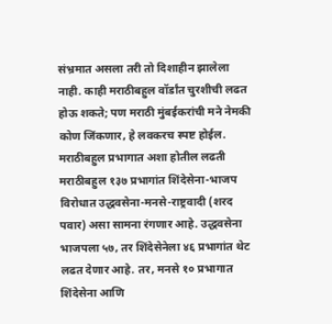संभ्रमात असला तरी तो दिशाहीन झालेला नाही. काही मराठीबहुल वॉर्डांत चुरशीची लढत होऊ शकते; पण मराठी मुंबईकरांची मने नेमकी कोण जिंकणार, हे लवकरच स्पष्ट होईल.
मराठीबहुल प्रभागात अशा होतील लढती
मराठीबहुल १३७ प्रभागांत शिंदेसेना-भाजप विरोधात उद्धवसेना-मनसे-राष्ट्रवादी (शरद पवार) असा सामना रंगणार आहे. उद्धवसेना भाजपला ५७, तर शिंदेसेनेला ४६ प्रभागांत थेट लढत देणार आहे. तर, मनसे १० प्रभागात शिंदेसेना आणि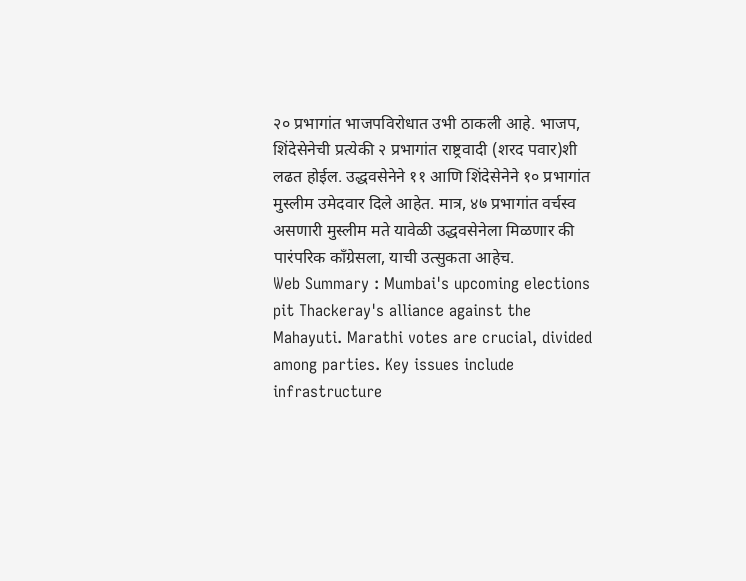२० प्रभागांत भाजपविरोधात उभी ठाकली आहे. भाजप, शिंदेसेनेची प्रत्येकी २ प्रभागांत राष्ट्रवादी (शरद पवार)शी लढत होईल. उद्धवसेनेने ११ आणि शिंदेसेनेने १० प्रभागांत मुस्लीम उमेदवार दिले आहेत. मात्र, ४७ प्रभागांत वर्चस्व असणारी मुस्लीम मते यावेळी उद्धवसेनेला मिळणार की पारंपरिक काँग्रेसला, याची उत्सुकता आहेच.
Web Summary : Mumbai's upcoming elections pit Thackeray's alliance against the Mahayuti. Marathi votes are crucial, divided among parties. Key issues include infrastructure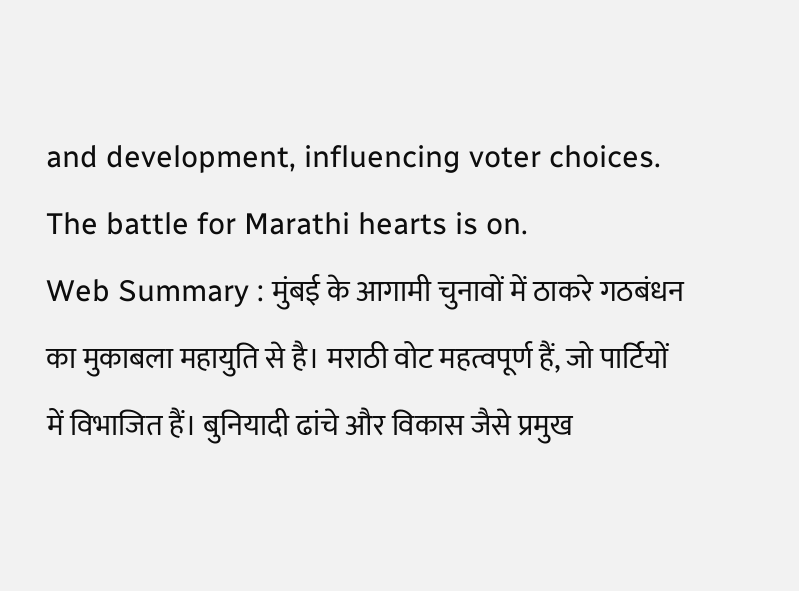and development, influencing voter choices. The battle for Marathi hearts is on.
Web Summary : मुंबई के आगामी चुनावों में ठाकरे गठबंधन का मुकाबला महायुति से है। मराठी वोट महत्वपूर्ण हैं, जो पार्टियों में विभाजित हैं। बुनियादी ढांचे और विकास जैसे प्रमुख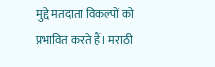मुद्दे मतदाता विकल्पों को प्रभावित करते हैं। मराठी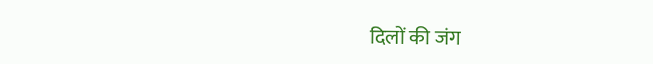दिलों की जंग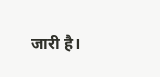जारी है।